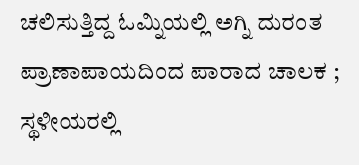ಚಲಿಸುತ್ತಿದ್ದ ಓಮ್ನಿಯಲ್ಲಿ ಅಗ್ನಿ ದುರಂತ ಪ್ರಾಣಾಪಾಯದಿಂದ ಪಾರಾದ ಚಾಲಕ ; ಸ್ಥಳೀಯರಲ್ಲಿ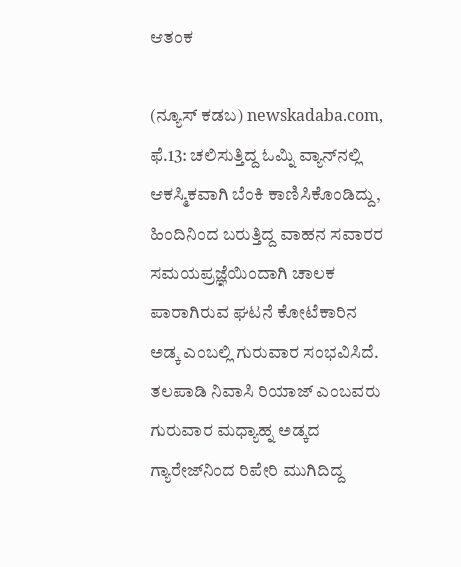ಆತಂಕ

(ನ್ಯೂಸ್‌ ಕಡಬ) newskadaba.com,  ಫೆ.13: ಚಲಿಸುತ್ತಿದ್ದ ಓಮ್ನಿ ವ್ಯಾನ್‌ನಲ್ಲಿ ಆಕಸ್ಮಿಕವಾಗಿ ಬೆಂಕಿ ಕಾಣಿಸಿಕೊಂಡಿದ್ದು, ಹಿಂದಿನಿಂದ ಬರುತ್ತಿದ್ದ ವಾಹನ ಸವಾರರ ಸಮಯಪ್ರಜ್ಞೆಯಿಂದಾಗಿ ಚಾಲಕ ಪಾರಾಗಿರುವ ಘಟನೆ ಕೋಟೆಕಾರಿನ ಅಡ್ಕ ಎಂಬಲ್ಲಿ ಗುರುವಾರ ಸಂಭವಿಸಿದೆ. ತಲಪಾಡಿ ನಿವಾಸಿ ರಿಯಾಜ್ ಎಂಬವರು ಗುರುವಾರ ಮಧ್ಯಾಹ್ನ ಅಡ್ಕದ ಗ್ಯಾರೇಜ್‌ನಿಂದ ರಿಪೇರಿ ಮುಗಿದಿದ್ದ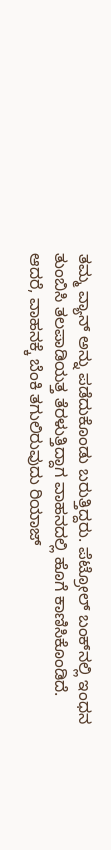ತಮ್ಮ ವ್ಯಾನ್ ಅನ್ನು ಪಡೆದುಕೊಂಡು ಬರುತ್ತಿದ್ದರು. ಪೆಟ್ರೋಲ್ ಬಂಕ್‌ನಲ್ಲಿ ಇಂಧನ ತುಂಬಿಸಿ ತಲಪಾಡಿಯತ್ತ ತೆರಳುತ್ತಿದ್ದಾಗ ವಾಹನದಲ್ಲಿ ಹೊಗೆ ಕಾಣಿಸಿಕೊಂಡಿದೆ. ಆದರೆ, ವಾಹನಕ್ಕೆ ಬೆಂಕಿ ತಗುಲಿರುವುದು ರಿಯಾಜ್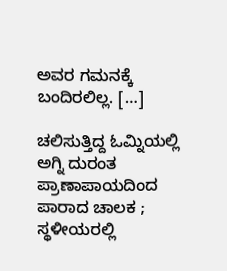ಅವರ ಗಮನಕ್ಕೆ ಬಂದಿರಲಿಲ್ಲ. […]

ಚಲಿಸುತ್ತಿದ್ದ ಓಮ್ನಿಯಲ್ಲಿ ಅಗ್ನಿ ದುರಂತ ಪ್ರಾಣಾಪಾಯದಿಂದ ಪಾರಾದ ಚಾಲಕ ; ಸ್ಥಳೀಯರಲ್ಲಿ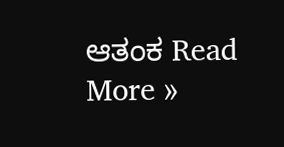ಆತಂಕ Read More »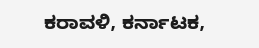ಕರಾವಳಿ, ಕರ್ನಾಟಕ,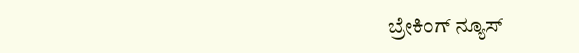ಬ್ರೇಕಿಂಗ್ ನ್ಯೂಸ್